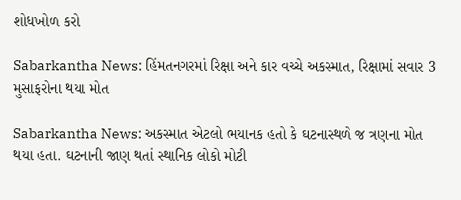શોધખોળ કરો

Sabarkantha News: હિંમતનગરમાં રિક્ષા અને કાર વચ્ચે અકસ્માત, રિક્ષામાં સવાર 3 મુસાફરોના થયા મોત

Sabarkantha News: અકસ્માત એટલો ભયાનક હતો કે ઘટનાસ્થળે જ ત્રણના મોત થયા હતા. ઘટનાની જાણ થતાં સ્થાનિક લોકો મોટી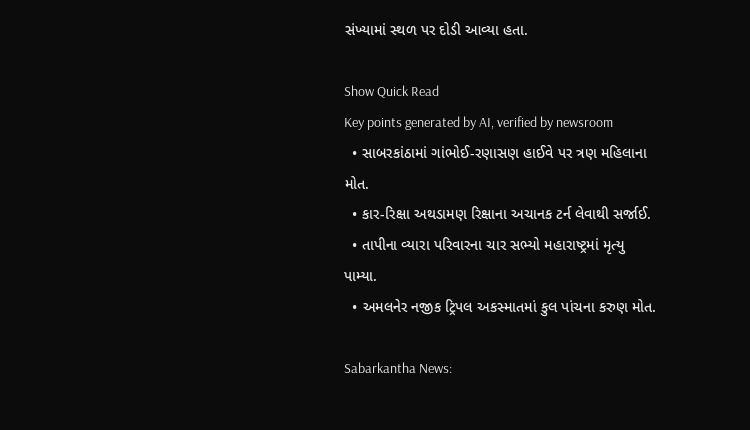સંખ્યામાં સ્થળ પર દોડી આવ્યા હતા.

Show Quick Read
Key points generated by AI, verified by newsroom
  • સાબરકાંઠામાં ગાંભોઈ-રણાસણ હાઈવે પર ત્રણ મહિલાના મોત.
  • કાર-રિક્ષા અથડામણ રિક્ષાના અચાનક ટર્ન લેવાથી સર્જાઈ.
  • તાપીના વ્યારા પરિવારના ચાર સભ્યો મહારાષ્ટ્રમાં મૃત્યુ પામ્યા.
  • અમલનેર નજીક ટ્રિપલ અકસ્માતમાં કુલ પાંચના કરુણ મોત.

Sabarkantha News: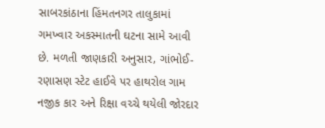સાબરકાંઠાના હિંમતનગર તાલુકામાં ગમખ્વાર અકસ્માતની ઘટના સામે આવી છે. મળતી જાણકારી અનુસાર, ગાંભોઈ-રણાસણ સ્ટેટ હાઈવે પર હાથરોલ ગામ નજીક કાર અને રિક્ષા વચ્ચે થયેલી જોરદાર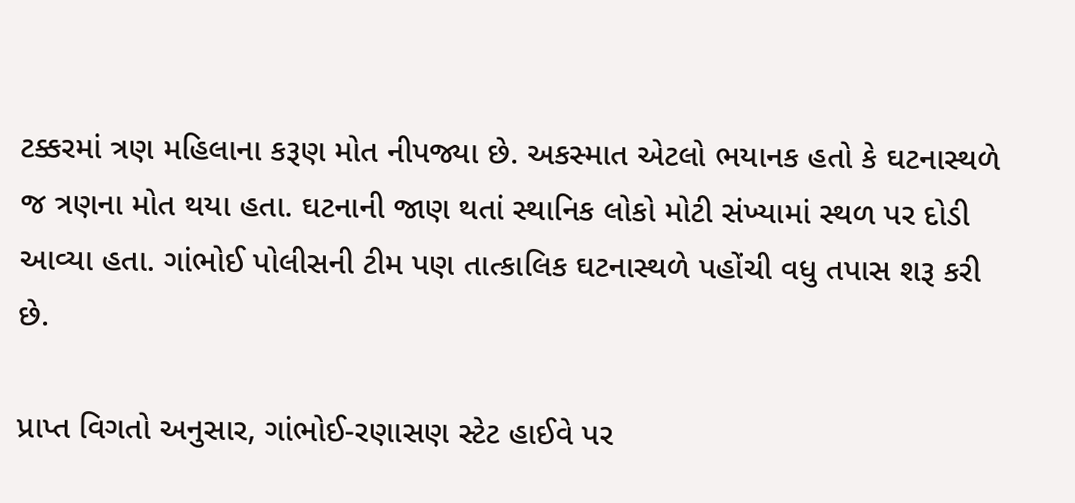ટક્કરમાં ત્રણ મહિલાના કરૂણ મોત નીપજ્યા છે. અકસ્માત એટલો ભયાનક હતો કે ઘટનાસ્થળે જ ત્રણના મોત થયા હતા. ઘટનાની જાણ થતાં સ્થાનિક લોકો મોટી સંખ્યામાં સ્થળ પર દોડી આવ્યા હતા. ગાંભોઈ પોલીસની ટીમ પણ તાત્કાલિક ઘટનાસ્થળે પહોંચી વધુ તપાસ શરૂ કરી છે.

પ્રાપ્ત વિગતો અનુસાર, ગાંભોઈ-રણાસણ સ્ટેટ હાઈવે પર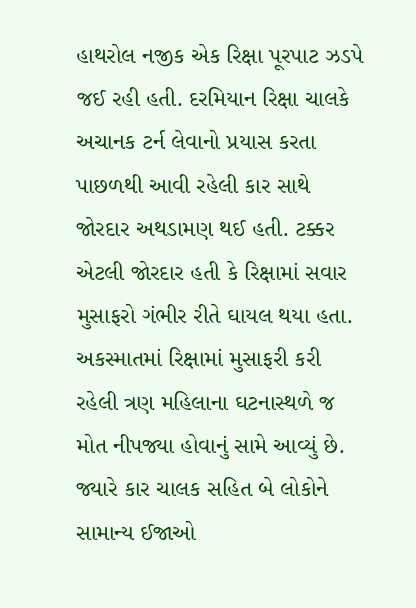હાથરોલ નજીક એક રિક્ષા પૂરપાટ ઝડપે જઈ રહી હતી. દરમિયાન રિક્ષા ચાલકે અચાનક ટર્ન લેવાનો પ્રયાસ કરતા પાછળથી આવી રહેલી કાર સાથે જોરદાર અથડામણ થઈ હતી. ટક્કર એટલી જોરદાર હતી કે રિક્ષામાં સવાર મુસાફરો ગંભીર રીતે ઘાયલ થયા હતા. અકસ્માતમાં રિક્ષામાં મુસાફરી કરી રહેલી ત્રણ મહિલાના ઘટનાસ્થળે જ મોત નીપજ્યા હોવાનું સામે આવ્યું છે. જ્યારે કાર ચાલક સહિત બે લોકોને સામાન્ય ઈજાઓ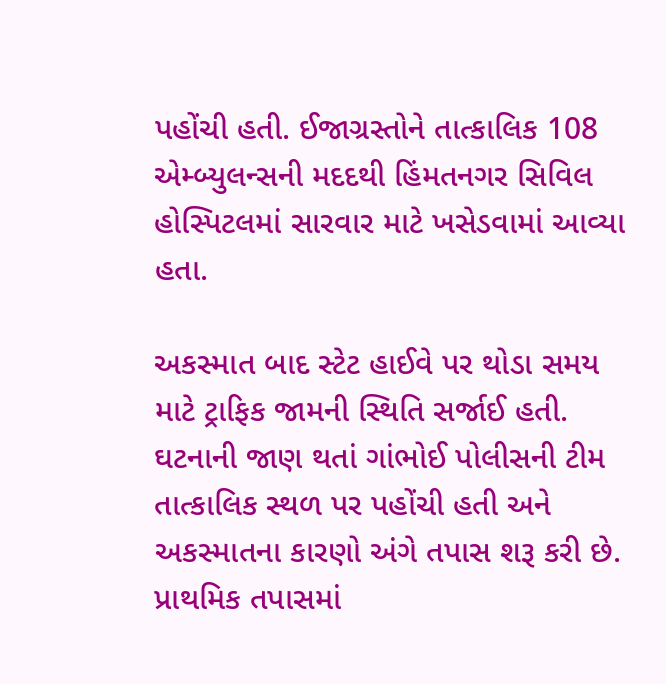પહોંચી હતી. ઈજાગ્રસ્તોને તાત્કાલિક 108 એમ્બ્યુલન્સની મદદથી હિંમતનગર સિવિલ હોસ્પિટલમાં સારવાર માટે ખસેડવામાં આવ્યા હતા.

અકસ્માત બાદ સ્ટેટ હાઈવે પર થોડા સમય માટે ટ્રાફિક જામની સ્થિતિ સર્જાઈ હતી. ઘટનાની જાણ થતાં ગાંભોઈ પોલીસની ટીમ તાત્કાલિક સ્થળ પર પહોંચી હતી અને અકસ્માતના કારણો અંગે તપાસ શરૂ કરી છે. પ્રાથમિક તપાસમાં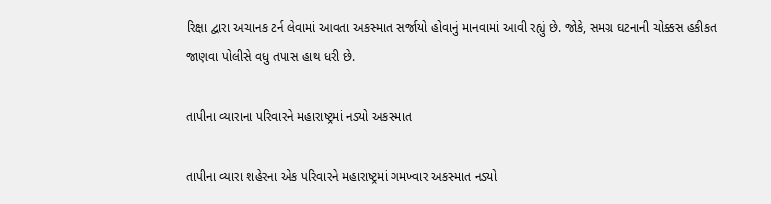રિક્ષા દ્વારા અચાનક ટર્ન લેવામાં આવતા અકસ્માત સર્જાયો હોવાનું માનવામાં આવી રહ્યું છે. જોકે, સમગ્ર ઘટનાની ચોક્કસ હકીકત જાણવા પોલીસે વધુ તપાસ હાથ ધરી છે.

તાપીના વ્યારાના પરિવારને મહારાષ્ટ્રમાં નડ્યો અકસ્માત

તાપીના વ્યારા શહેરના એક પરિવારને મહારાષ્ટ્રમાં ગમખ્વાર અકસ્માત નડ્યો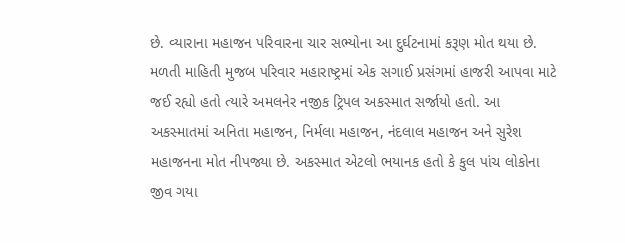છે. વ્યારાના મહાજન પરિવારના ચાર સભ્યોના આ દુર્ઘટનામાં કરૂણ મોત થયા છે. મળતી માહિતી મુજબ પરિવાર મહારાષ્ટ્રમાં એક સગાઈ પ્રસંગમાં હાજરી આપવા માટે જઈ રહ્યો હતો ત્યારે અમલનેર નજીક ટ્રિપલ અકસ્માત સર્જાયો હતો. આ અકસ્માતમાં અનિતા મહાજન, નિર્મલા મહાજન, નંદલાલ મહાજન અને સુરેશ મહાજનના મોત નીપજ્યા છે. અકસ્માત એટલો ભયાનક હતો કે કુલ પાંચ લોકોના જીવ ગયા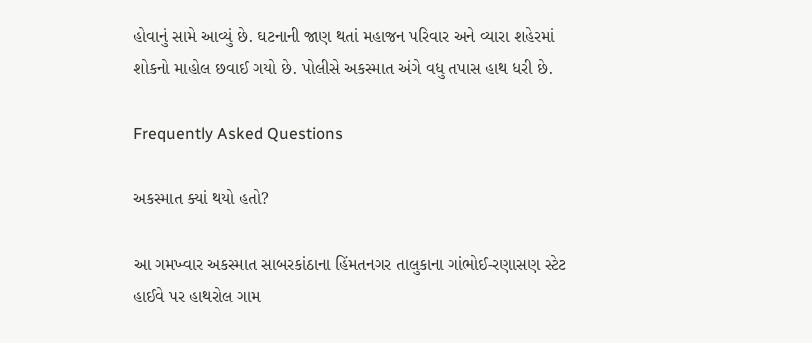હોવાનું સામે આવ્યું છે. ઘટનાની જાણ થતાં મહાજન પરિવાર અને વ્યારા શહેરમાં શોકનો માહોલ છવાઈ ગયો છે. પોલીસે અકસ્માત અંગે વધુ તપાસ હાથ ધરી છે.

Frequently Asked Questions

અકસ્માત ક્યાં થયો હતો?

આ ગમખ્વાર અકસ્માત સાબરકાંઠાના હિંમતનગર તાલુકાના ગાંભોઈ-રણાસણ સ્ટેટ હાઈવે પર હાથરોલ ગામ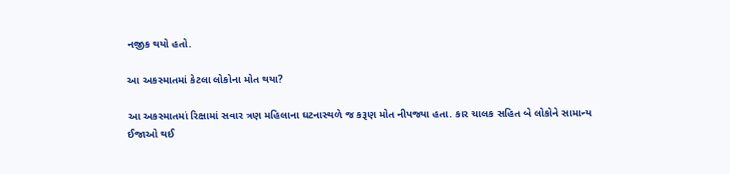નજીક થયો હતો.

આ અકસ્માતમાં કેટલા લોકોના મોત થયા?

આ અકસ્માતમાં રિક્ષામાં સવાર ત્રણ મહિલાના ઘટનાસ્થળે જ કરૂણ મોત નીપજ્યા હતા. કાર ચાલક સહિત બે લોકોને સામાન્ય ઈજાઓ થઈ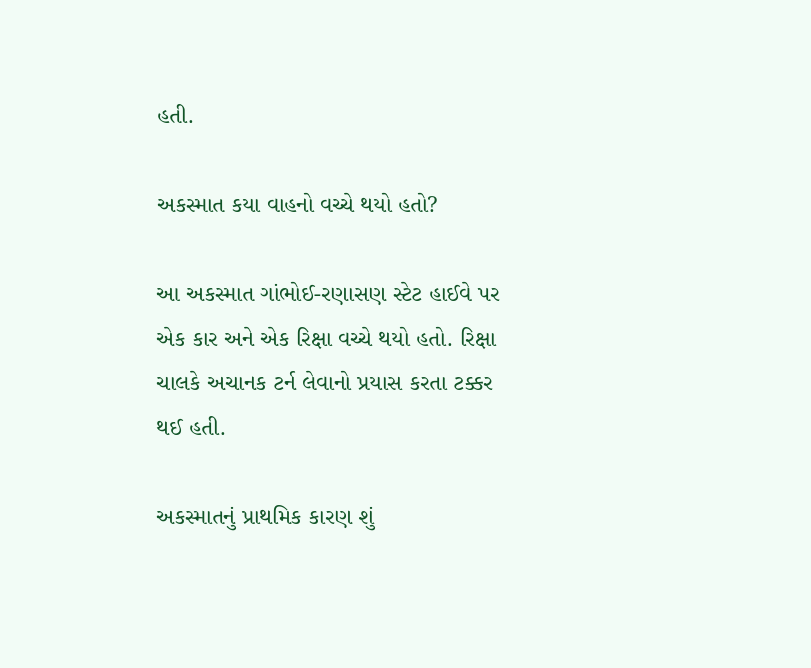હતી.

અકસ્માત કયા વાહનો વચ્ચે થયો હતો?

આ અકસ્માત ગાંભોઈ-રણાસણ સ્ટેટ હાઈવે પર એક કાર અને એક રિક્ષા વચ્ચે થયો હતો. રિક્ષા ચાલકે અચાનક ટર્ન લેવાનો પ્રયાસ કરતા ટક્કર થઈ હતી.

અકસ્માતનું પ્રાથમિક કારણ શું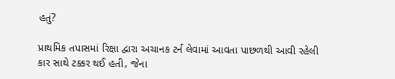હતું?

પ્રાથમિક તપાસમાં રિક્ષા દ્વારા અચાનક ટર્ન લેવામાં આવતા પાછળથી આવી રહેલી કાર સાથે ટક્કર થઈ હતી, જેના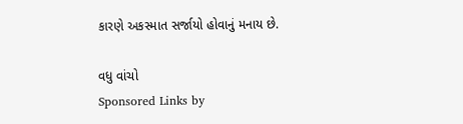કારણે અકસ્માત સર્જાયો હોવાનું મનાય છે.

વધુ વાંચો
Sponsored Links by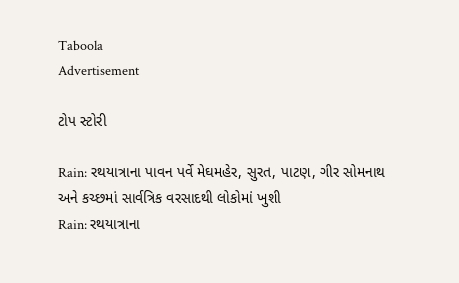Taboola
Advertisement

ટોપ સ્ટોરી

Rain: રથયાત્રાના પાવન પર્વે મેઘમહેર, સુરત, પાટણ, ગીર સોમનાથ અને કચ્છમાં સાર્વત્રિક વરસાદથી લોકોમાં ખુશી
Rain: રથયાત્રાના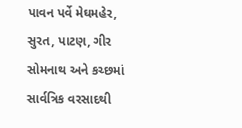પાવન પર્વે મેઘમહેર, સુરત, પાટણ, ગીર સોમનાથ અને કચ્છમાં સાર્વત્રિક વરસાદથી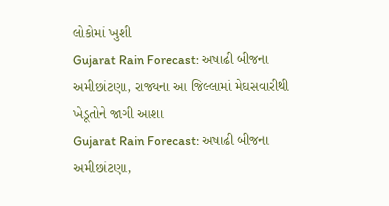લોકોમાં ખુશી
Gujarat Rain Forecast: અષાઢી બીજના અમીછાંટણા, રાજ્યના આ જિલ્લામાં મેઘસવારીથી ખેડૂતોને જાગી આશા
Gujarat Rain Forecast: અષાઢી બીજના અમીછાંટણા,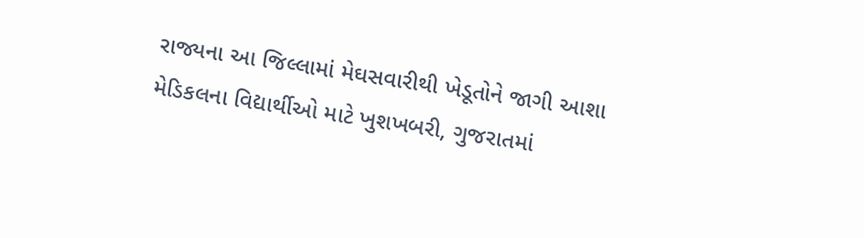રાજ્યના આ જિલ્લામાં મેઘસવારીથી ખેડૂતોને જાગી આશા
મેડિકલના વિદ્યાર્થીઓ માટે ખુશખબરી, ગુજરાતમાં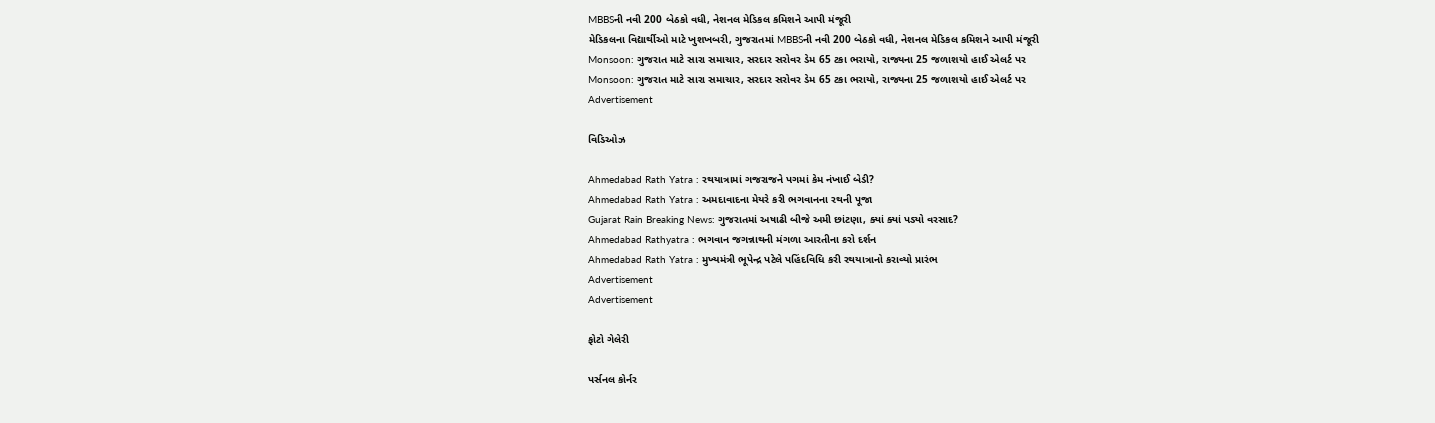MBBSની નવી 200 બેઠકો વધી, નેશનલ મેડિકલ કમિશને આપી મંજૂરી
મેડિકલના વિદ્યાર્થીઓ માટે ખુશખબરી, ગુજરાતમાં MBBSની નવી 200 બેઠકો વધી, નેશનલ મેડિકલ કમિશને આપી મંજૂરી
Monsoon: ગુજરાત માટે સારા સમાચાર, સરદાર સરોવર ડેમ 65 ટકા ભરાયો, રાજ્યના 25 જળાશયો હાઈ એલર્ટ પર
Monsoon: ગુજરાત માટે સારા સમાચાર, સરદાર સરોવર ડેમ 65 ટકા ભરાયો, રાજ્યના 25 જળાશયો હાઈ એલર્ટ પર
Advertisement

વિડિઓઝ

Ahmedabad Rath Yatra : રથયાત્રામાં ગજરાજને પગમાં કેમ નંખાઈ બેડી?
Ahmedabad Rath Yatra : અમદાવાદના મેયરે કરી ભગવાનના રથની પૂજા
Gujarat Rain Breaking News: ગુજરાતમાં અષાઢી બીજે અમી છાંટણા, ક્યાં ક્યાં પડ્યો વરસાદ?
Ahmedabad Rathyatra : ભગવાન જગન્નાથની મંગળા આરતીના કરો દર્શન
Ahmedabad Rath Yatra : મુખ્યમંત્રી ભૂપેન્દ્ર પટેલે પહિંદવિધિ કરી રથયાત્રાનો કરાવ્યો પ્રારંભ
Advertisement
Advertisement

ફોટો ગેલેરી

પર્સનલ કોર્નર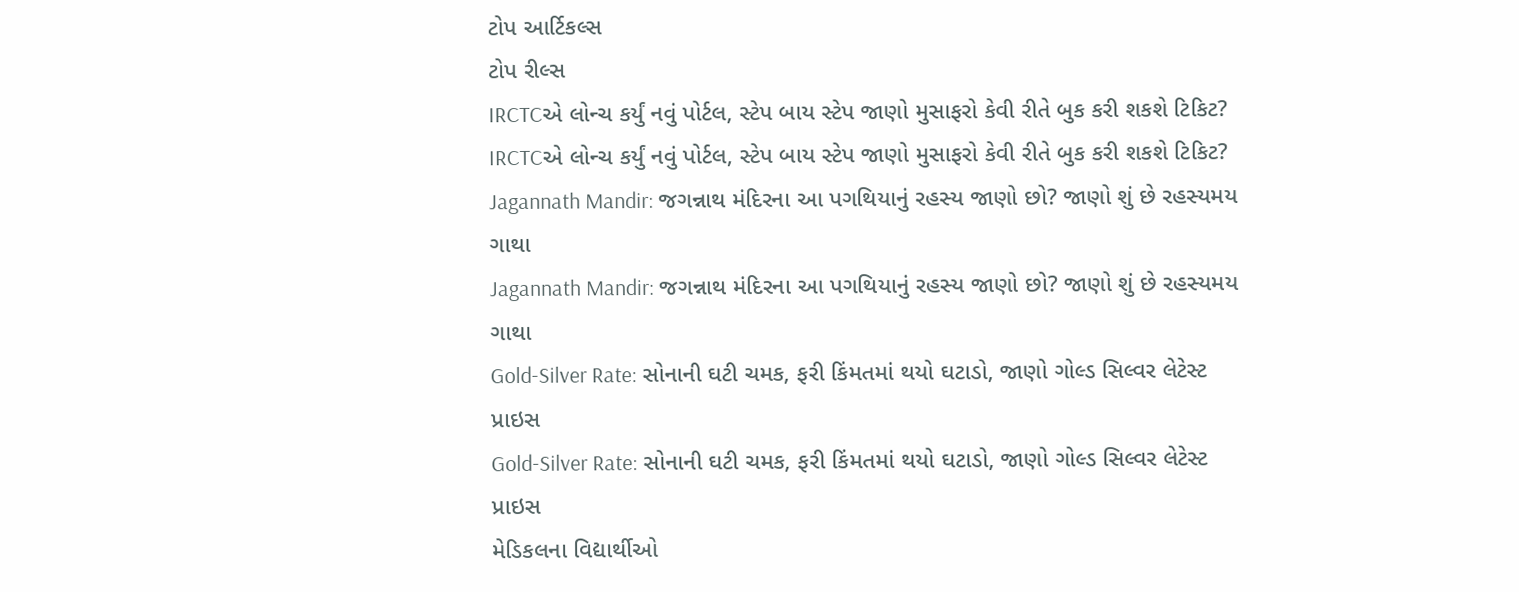ટોપ આર્ટિકલ્સ
ટોપ રીલ્સ
IRCTCએ લોન્ચ કર્યું નવું પોર્ટલ, સ્ટેપ બાય સ્ટેપ જાણો મુસાફરો કેવી રીતે બુક કરી શકશે ટિકિટ?
IRCTCએ લોન્ચ કર્યું નવું પોર્ટલ, સ્ટેપ બાય સ્ટેપ જાણો મુસાફરો કેવી રીતે બુક કરી શકશે ટિકિટ?
Jagannath Mandir: જગન્નાથ મંદિરના આ પગથિયાનું રહસ્ય જાણો છો? જાણો શું છે રહસ્યમય ગાથા
Jagannath Mandir: જગન્નાથ મંદિરના આ પગથિયાનું રહસ્ય જાણો છો? જાણો શું છે રહસ્યમય ગાથા
Gold-Silver Rate: સોનાની ઘટી ચમક, ફરી કિંમતમાં થયો ઘટાડો, જાણો ગોલ્ડ સિલ્વર લેટેસ્ટ પ્રાઇસ
Gold-Silver Rate: સોનાની ઘટી ચમક, ફરી કિંમતમાં થયો ઘટાડો, જાણો ગોલ્ડ સિલ્વર લેટેસ્ટ પ્રાઇસ
મેડિકલના વિદ્યાર્થીઓ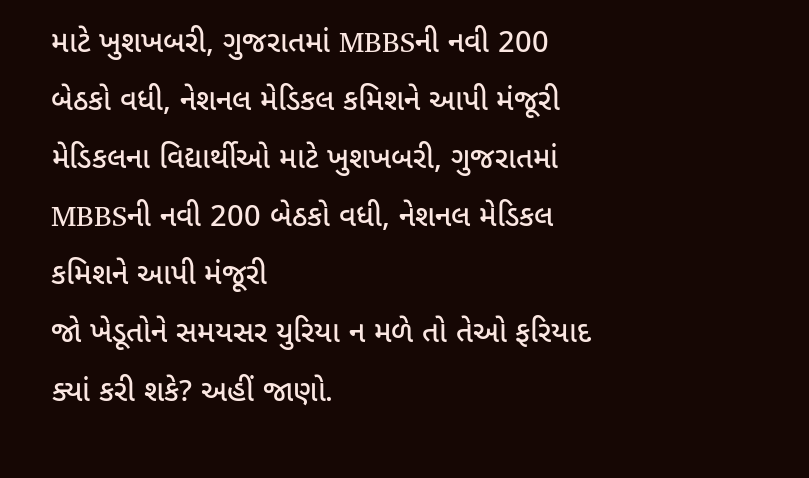માટે ખુશખબરી, ગુજરાતમાં MBBSની નવી 200 બેઠકો વધી, નેશનલ મેડિકલ કમિશને આપી મંજૂરી
મેડિકલના વિદ્યાર્થીઓ માટે ખુશખબરી, ગુજરાતમાં MBBSની નવી 200 બેઠકો વધી, નેશનલ મેડિકલ કમિશને આપી મંજૂરી
જો ખેડૂતોને સમયસર યુરિયા ન મળે તો તેઓ ફરિયાદ ક્યાં કરી શકે? અહીં જાણો.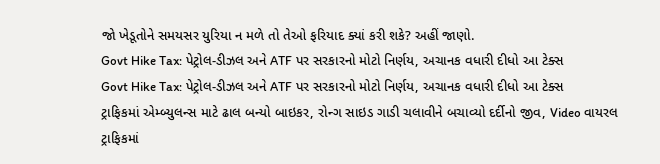જો ખેડૂતોને સમયસર યુરિયા ન મળે તો તેઓ ફરિયાદ ક્યાં કરી શકે? અહીં જાણો.
Govt Hike Tax: પેટ્રોલ-ડીઝલ અને ATF પર સરકારનો મોટો નિર્ણય, અચાનક વધારી દીધો આ ટેક્સ
Govt Hike Tax: પેટ્રોલ-ડીઝલ અને ATF પર સરકારનો મોટો નિર્ણય, અચાનક વધારી દીધો આ ટેક્સ
ટ્રાફિકમાં એમ્બ્યુલન્સ માટે ઢાલ બન્યો બાઇકર, રોન્ગ સાઇડ ગાડી ચલાવીને બચાવ્યો દર્દીનો જીવ, Video વાયરલ
ટ્રાફિકમાં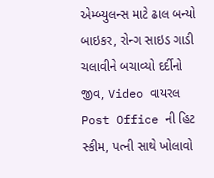એમ્બ્યુલન્સ માટે ઢાલ બન્યો બાઇકર, રોન્ગ સાઇડ ગાડી ચલાવીને બચાવ્યો દર્દીનો જીવ, Video વાયરલ
Post Office ની હિટ સ્કીમ, પત્ની સાથે ખોલાવો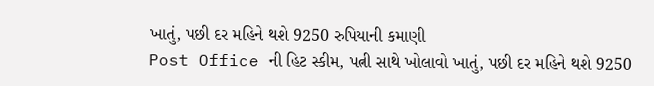ખાતું, પછી દર મહિને થશે 9250 રુપિયાની કમાણી
Post Office ની હિટ સ્કીમ, પત્ની સાથે ખોલાવો ખાતું, પછી દર મહિને થશે 9250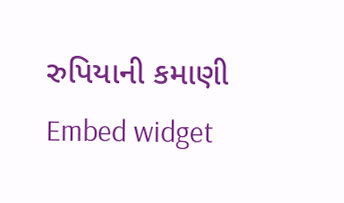રુપિયાની કમાણી
Embed widget